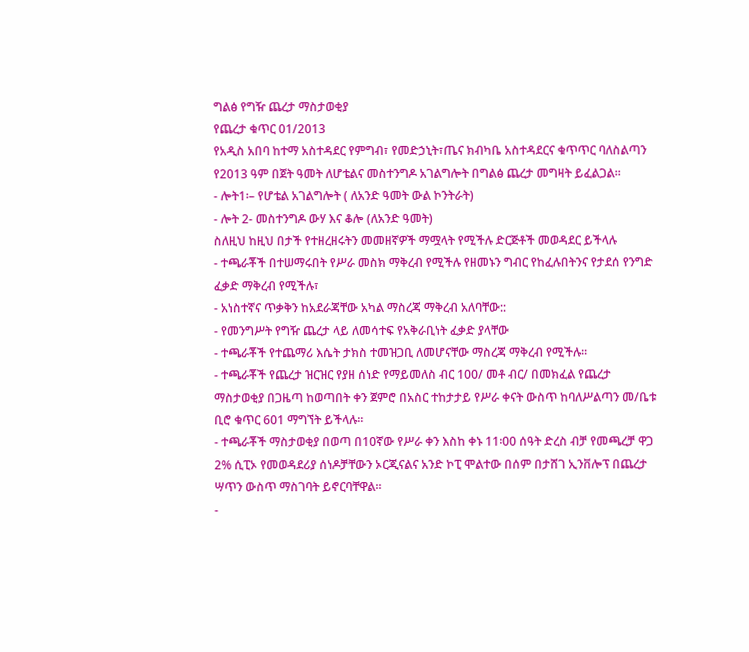ግልፅ የግዥ ጨረታ ማስታወቂያ
የጨረታ ቁጥር 01/2013
የአዲስ አበባ ከተማ አስተዳደር የምግብ፣ የመድኃኒት፣ጤና ክብካቤ አስተዳደርና ቁጥጥር ባለስልጣን የ2013 ዓም በጀት ዓመት ለሆቴልና መስተንግዶ አገልግሎት በግልፅ ጨረታ መግዛት ይፈልጋል፡፡
- ሎት1፡– የሆቴል አገልግሎት ( ለአንድ ዓመት ውል ኮንትራት)
- ሎት 2- መስተንግዶ ውሃ እና ቆሎ (ለአንድ ዓመት)
ስለዚህ ከዚህ በታች የተዘረዘሩትን መመዘኛዎች ማሟላት የሚችሉ ድርጅቶች መወዳደር ይችላሉ
- ተጫራቾች በተሠማሩበት የሥራ መስክ ማቅረብ የሚችሉ የዘመኑን ግብር የከፈሉበትንና የታደሰ የንግድ ፈቃድ ማቅረብ የሚችሉ፣
- አነስተኛና ጥቃቅን ከአደራጃቸው አካል ማስረጃ ማቅረብ አለባቸው::
- የመንግሥት የግዥ ጨረታ ላይ ለመሳተፍ የአቅራቢነት ፈቃድ ያላቸው
- ተጫራቾች የተጨማሪ እሴት ታክስ ተመዝጋቢ ለመሆናቸው ማስረጃ ማቅረብ የሚችሉ፡፡
- ተጫራቾች የጨረታ ዝርዝር የያዘ ሰነድ የማይመለስ ብር 100/ መቶ ብር/ በመክፈል የጨረታ ማስታወቂያ በጋዜጣ ከወጣበት ቀን ጀምሮ በአስር ተከታታይ የሥራ ቀናት ውስጥ ከባለሥልጣን መ/ቤቱ ቢሮ ቁጥር 601 ማግኘት ይችላሉ፡፡
- ተጫራቾች ማስታወቂያ በወጣ በ10ኛው የሥራ ቀን እስከ ቀኑ 11፡00 ሰዓት ድረስ ብቻ የመጫረቻ ዋጋ 2% ሲፒኦ የመወዳደሪያ ሰነዶቻቸውን ኦርጂናልና አንድ ኮፒ ሞልተው በሰም በታሸገ ኢንቨሎፕ በጨረታ ሣጥን ውስጥ ማስገባት ይኖርባቸዋል፡፡
-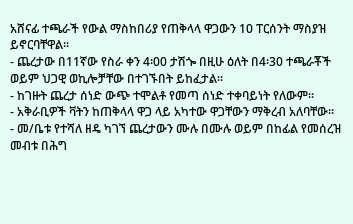አሸናፊ ተጫራች የውል ማስከበሪያ የጠቅላላ ዋጋውን 10 ፐርሰንት ማስያዝ ይኖርባቸዋል፡፡
- ጨረታው በ11ኛው የስራ ቀን 4፡00 ታሽጐ በዚሁ ዕለት በ4፡30 ተጫራቾች ወይም ህጋዊ ወኪሎቻቸው በተገኙበት ይከፈታል፡፡
- ከገዙት ጨረታ ሰነድ ውጭ ተሞልቶ የመጣ ሰነድ ተቀባይነት የለውም፡፡
- አቅራቢዎች ቫትን ከጠቅላላ ዋጋ ላይ አካተው ዋጋቸውን ማቅረብ አለባቸው፡፡
- መ/ቤቱ የተሻለ ዘዴ ካገኘ ጨረታውን ሙሉ በሙሉ ወይም በከፊል የመሰረዝ መብቱ በሕግ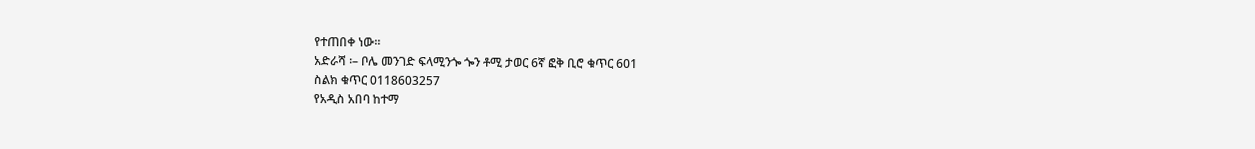የተጠበቀ ነው።
አድራሻ ፡– ቦሌ መንገድ ፍላሚንጐ ጐን ቶሚ ታወር 6ኛ ፎቅ ቢሮ ቁጥር 601
ስልክ ቁጥር 0118603257
የአዲስ አበባ ከተማ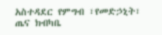አስተዳደር የምግብ ፣የመድኃኒት፣
ጤና ክብካቤ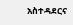አስተዳደርና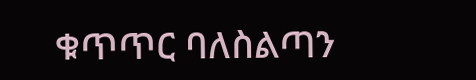ቁጥጥር ባለስልጣን